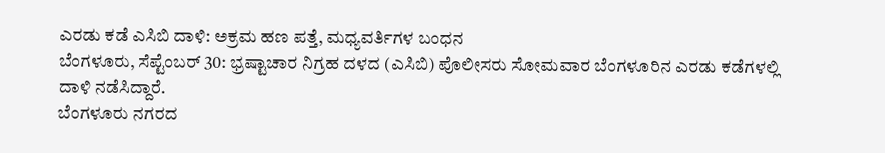ಎರಡು ಕಡೆ ಎಸಿಬಿ ದಾಳಿ: ಅಕ್ರಮ ಹಣ ಪತ್ತೆ, ಮಧ್ಯವರ್ತಿಗಳ ಬಂಧನ
ಬೆಂಗಳೂರು, ಸೆಪ್ಟೆಂಬರ್ 30: ಭ್ರಷ್ಟಾಚಾರ ನಿಗ್ರಹ ದಳದ (ಎಸಿಬಿ) ಪೊಲೀಸರು ಸೋಮವಾರ ಬೆಂಗಳೂರಿನ ಎರಡು ಕಡೆಗಳಲ್ಲಿ ದಾಳಿ ನಡೆಸಿದ್ದಾರೆ.
ಬೆಂಗಳೂರು ನಗರದ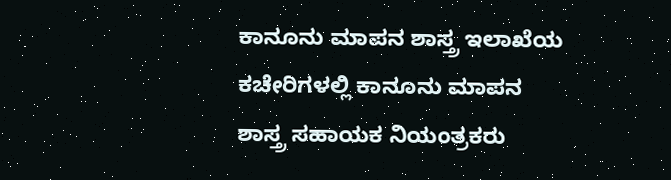ಕಾನೂನು ಮಾಪನ ಶಾಸ್ತ್ರ ಇಲಾಖೆಯ ಕಚೇರಿಗಳಲ್ಲಿ ಕಾನೂನು ಮಾಪನ ಶಾಸ್ತ್ರ ಸಹಾಯಕ ನಿಯಂತ್ರಕರು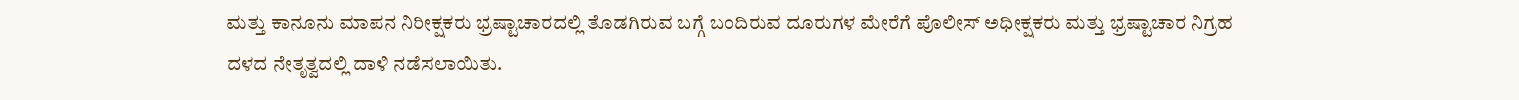ಮತ್ತು ಕಾನೂನು ಮಾಪನ ನಿರೀಕ್ಷಕರು ಭ್ರಷ್ಟಾಚಾರದಲ್ಲಿ ತೊಡಗಿರುವ ಬಗ್ಗೆ ಬಂದಿರುವ ದೂರುಗಳ ಮೇರೆಗೆ ಪೊಲೀಸ್ ಅಧೀಕ್ಷಕರು ಮತ್ತು ಭ್ರಷ್ಟಾಚಾರ ನಿಗ್ರಹ ದಳದ ನೇತೃತ್ವದಲ್ಲಿ ದಾಳಿ ನಡೆಸಲಾಯಿತು.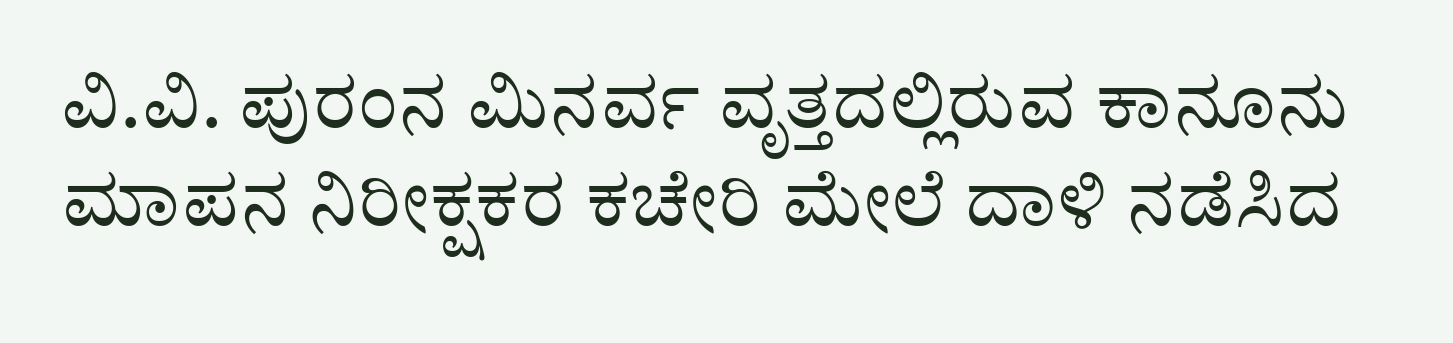ವಿ.ವಿ. ಪುರಂನ ಮಿನರ್ವ ವೃತ್ತದಲ್ಲಿರುವ ಕಾನೂನು ಮಾಪನ ನಿರೀಕ್ಷಕರ ಕಚೇರಿ ಮೇಲೆ ದಾಳಿ ನಡೆಸಿದ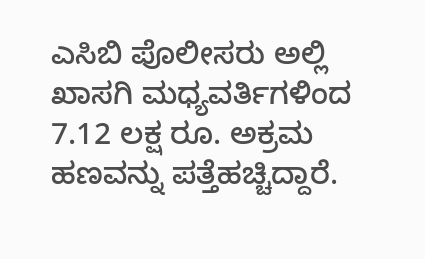ಎಸಿಬಿ ಪೊಲೀಸರು ಅಲ್ಲಿ ಖಾಸಗಿ ಮಧ್ಯವರ್ತಿಗಳಿಂದ 7.12 ಲಕ್ಷ ರೂ. ಅಕ್ರಮ ಹಣವನ್ನು ಪತ್ತೆಹಚ್ಚಿದ್ದಾರೆ.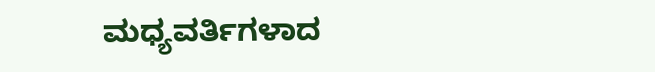ಮಧ್ಯವರ್ತಿಗಳಾದ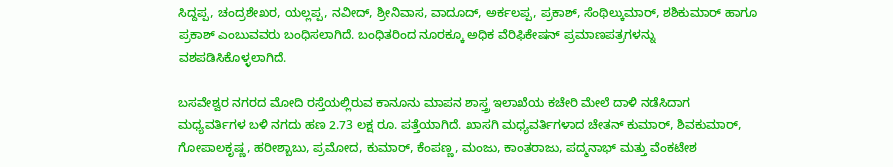ಸಿದ್ದಪ್ಪ, ಚಂದ್ರಶೇಖರ, ಯಲ್ಲಪ್ಪ, ನವೀದ್, ಶ್ರೀನಿವಾಸ, ವಾದೂದ್, ಅರ್ಕಲಪ್ಪ, ಪ್ರಕಾಶ್, ಸೆಂಥಿಲ್ಕುಮಾರ್, ಶಶಿಕುಮಾರ್ ಹಾಗೂ ಪ್ರಕಾಶ್ ಎಂಬುವವರು ಬಂಧಿಸಲಾಗಿದೆ. ಬಂಧಿತರಿಂದ ನೂರಕ್ಕೂ ಅಧಿಕ ವೆರಿಫಿಕೇಷನ್ ಪ್ರಮಾಣಪತ್ರಗಳನ್ನು ವಶಪಡಿಸಿಕೊಳ್ಳಲಾಗಿದೆ.

ಬಸವೇಶ್ವರ ನಗರದ ಮೋದಿ ರಸ್ತೆಯಲ್ಲಿರುವ ಕಾನೂನು ಮಾಪನ ಶಾಸ್ತ್ರ ಇಲಾಖೆಯ ಕಚೇರಿ ಮೇಲೆ ದಾಳಿ ನಡೆಸಿದಾಗ ಮಧ್ಯವರ್ತಿಗಳ ಬಳಿ ನಗದು ಹಣ 2.73 ಲಕ್ಷ ರೂ. ಪತ್ತೆಯಾಗಿದೆ. ಖಾಸಗಿ ಮಧ್ಯವರ್ತಿಗಳಾದ ಚೇತನ್ ಕುಮಾರ್, ಶಿವಕುಮಾರ್, ಗೋಪಾಲಕೃಷ್ಣ, ಹರೀಶ್ಬಾಬು, ಪ್ರಮೋದ, ಕುಮಾರ್, ಕೆಂಪಣ್ಣ, ಮಂಜು, ಕಾಂತರಾಜು, ಪದ್ಮನಾಭ್ ಮತ್ತು ವೆಂಕಟೇಶ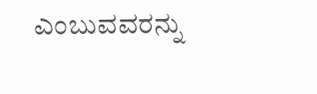ಎಂಬುವವರನ್ನು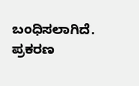ಬಂಧಿಸಲಾಗಿದೆ. ಪ್ರಕರಣ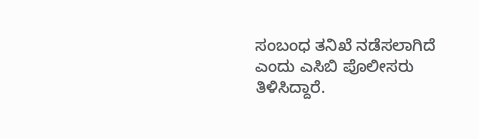ಸಂಬಂಧ ತನಿಖೆ ನಡೆಸಲಾಗಿದೆ ಎಂದು ಎಸಿಬಿ ಪೊಲೀಸರು ತಿಳಿಸಿದ್ದಾರೆ.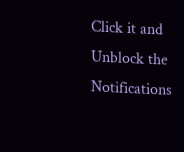Click it and Unblock the Notifications